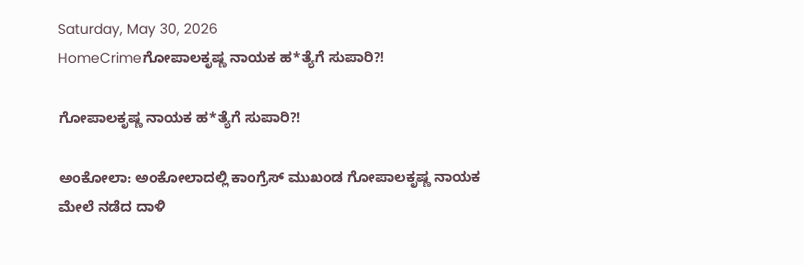Saturday, May 30, 2026
HomeCrimeಗೋಪಾಲಕೃಷ್ಣ ನಾಯಕ ಹ*ತ್ಯೆಗೆ ಸುಪಾರಿ?!

ಗೋಪಾಲಕೃಷ್ಣ ನಾಯಕ ಹ*ತ್ಯೆಗೆ ಸುಪಾರಿ?!

ಅಂಕೋಲಾ: ಅಂಕೋಲಾದಲ್ಲಿ ಕಾಂಗ್ರೆಸ್ ಮುಖಂಡ ಗೋಪಾಲಕೃಷ್ಣ ನಾಯಕ ಮೇಲೆ ನಡೆದ ದಾಳಿ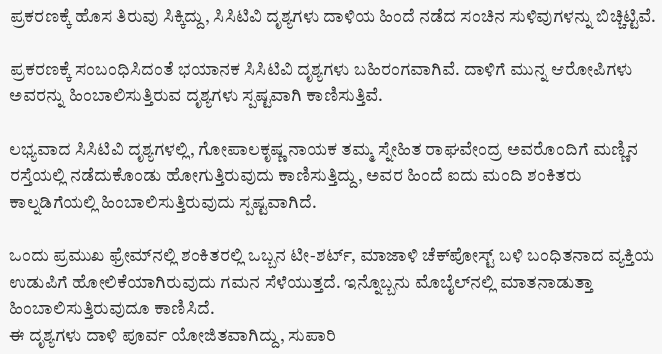ಪ್ರಕರಣಕ್ಕೆ ಹೊಸ ತಿರುವು ಸಿಕ್ಕಿದ್ದು, ಸಿಸಿಟಿವಿ ದೃಶ್ಯಗಳು ದಾಳಿಯ ಹಿಂದೆ ನಡೆದ ಸಂಚಿನ ಸುಳಿವುಗಳನ್ನು ಬಿಚ್ಚಿಟ್ಟಿವೆ.

ಪ್ರಕರಣಕ್ಕೆ ಸಂಬಂಧಿಸಿದಂತೆ ಭಯಾನಕ ಸಿಸಿಟಿವಿ ದೃಶ್ಯಗಳು ಬಹಿರಂಗವಾಗಿವೆ. ದಾಳಿಗೆ ಮುನ್ನ ಆರೋಪಿಗಳು ಅವರನ್ನು ಹಿಂಬಾಲಿಸುತ್ತಿರುವ ದೃಶ್ಯಗಳು ಸ್ಪಷ್ಟವಾಗಿ ಕಾಣಿಸುತ್ತಿವೆ.

ಲಭ್ಯವಾದ ಸಿಸಿಟಿವಿ ದೃಶ್ಯಗಳಲ್ಲಿ, ಗೋಪಾಲಕೃಷ್ಣ ನಾಯಕ ತಮ್ಮ ಸ್ನೇಹಿತ ರಾಘವೇಂದ್ರ ಅವರೊಂದಿಗೆ ಮಣ್ಣಿನ ರಸ್ತೆಯಲ್ಲಿ ನಡೆದುಕೊಂಡು ಹೋಗುತ್ತಿರುವುದು ಕಾಣಿಸುತ್ತಿದ್ದು, ಅವರ ಹಿಂದೆ ಐದು ಮಂದಿ ಶಂಕಿತರು ಕಾಲ್ನಡಿಗೆಯಲ್ಲಿ ಹಿಂಬಾಲಿಸುತ್ತಿರುವುದು ಸ್ಪಷ್ಟವಾಗಿದೆ.

ಒಂದು ಪ್ರಮುಖ ಫ್ರೇಮ್‌ನಲ್ಲಿ ಶಂಕಿತರಲ್ಲಿ ಒಬ್ಬನ ಟೀ-ಶರ್ಟ್, ಮಾಜಾಳಿ ಚೆಕ್‌ಪೋಸ್ಟ್ ಬಳಿ ಬಂಧಿತನಾದ ವ್ಯಕ್ತಿಯ ಉಡುಪಿಗೆ ಹೋಲಿಕೆಯಾಗಿರುವುದು ಗಮನ ಸೆಳೆಯುತ್ತದೆ. ಇನ್ನೊಬ್ಬನು ಮೊಬೈಲ್‌ನಲ್ಲಿ ಮಾತನಾಡುತ್ತಾ ಹಿಂಬಾಲಿಸುತ್ತಿರುವುದೂ ಕಾಣಿಸಿದೆ.
ಈ ದೃಶ್ಯಗಳು ದಾಳಿ ಪೂರ್ವ ಯೋಜಿತವಾಗಿದ್ದು, ಸುಪಾರಿ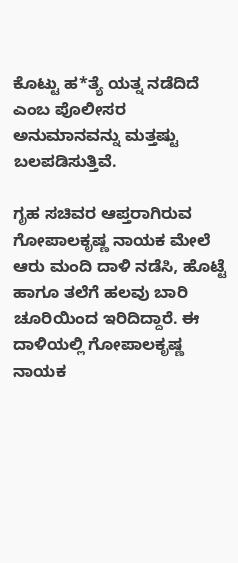ಕೊಟ್ಟು ಹ*ತ್ಯೆ ಯತ್ನ ನಡೆದಿದೆ ಎಂಬ ಪೊಲೀಸರ ಅನುಮಾನವನ್ನು ಮತ್ತಷ್ಟು ಬಲಪಡಿಸುತ್ತಿವೆ.

ಗೃಹ ಸಚಿವರ ಆಪ್ತರಾಗಿರುವ ಗೋಪಾಲಕೃಷ್ಣ ನಾಯಕ ಮೇಲೆ ಆರು ಮಂದಿ ದಾಳಿ ನಡೆಸಿ, ಹೊಟ್ಟೆ ಹಾಗೂ ತಲೆಗೆ ಹಲವು ಬಾರಿ ಚೂರಿಯಿಂದ ಇರಿದಿದ್ದಾರೆ. ಈ ದಾಳಿಯಲ್ಲಿ ಗೋಪಾಲಕೃಷ್ಣ ನಾಯಕ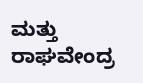ಮತ್ತು ರಾಘವೇಂದ್ರ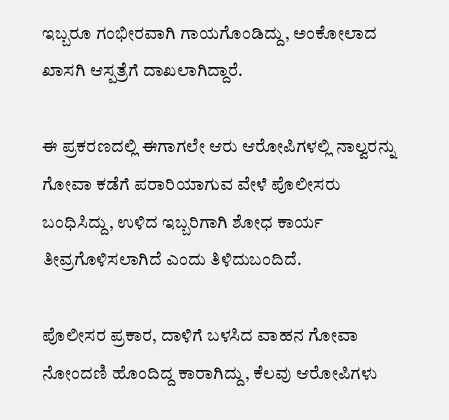ಇಬ್ಬರೂ ಗಂಭೀರವಾಗಿ ಗಾಯಗೊಂಡಿದ್ದು, ಅಂಕೋಲಾದ ಖಾಸಗಿ ಆಸ್ಪತ್ರೆಗೆ ದಾಖಲಾಗಿದ್ದಾರೆ.

ಈ ಪ್ರಕರಣದಲ್ಲಿ ಈಗಾಗಲೇ ಆರು ಆರೋಪಿಗಳಲ್ಲಿ ನಾಲ್ವರನ್ನು ಗೋವಾ ಕಡೆಗೆ ಪರಾರಿಯಾಗುವ ವೇಳೆ ಪೊಲೀಸರು ಬಂಧಿಸಿದ್ದು, ಉಳಿದ ಇಬ್ಬರಿಗಾಗಿ ಶೋಧ ಕಾರ್ಯ ತೀವ್ರಗೊಳಿಸಲಾಗಿದೆ ಎಂದು ತಿಳಿದುಬಂದಿದೆ.

ಪೊಲೀಸರ ಪ್ರಕಾರ, ದಾಳಿಗೆ ಬಳಸಿದ ವಾಹನ ಗೋವಾ ನೋಂದಣಿ ಹೊಂದಿದ್ದ ಕಾರಾಗಿದ್ದು, ಕೆಲವು ಆರೋಪಿಗಳು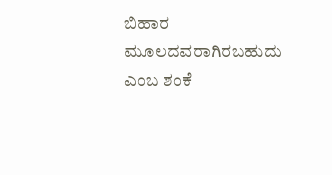ಬಿಹಾರ ಮೂಲದವರಾಗಿರಬಹುದು ಎಂಬ ಶಂಕೆ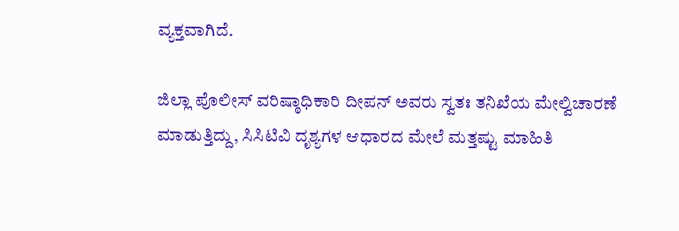ವ್ಯಕ್ತವಾಗಿದೆ.

ಜಿಲ್ಲಾ ಪೊಲೀಸ್ ವರಿಷ್ಠಾಧಿಕಾರಿ ದೀಪನ್ ಅವರು ಸ್ವತಃ ತನಿಖೆಯ ಮೇಲ್ವಿಚಾರಣೆ ಮಾಡುತ್ತಿದ್ದು, ಸಿಸಿಟಿವಿ ದೃಶ್ಯಗಳ ಆಧಾರದ ಮೇಲೆ ಮತ್ತಷ್ಟು ಮಾಹಿತಿ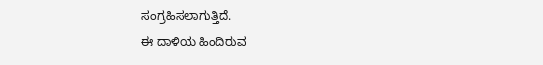ಸಂಗ್ರಹಿಸಲಾಗುತ್ತಿದೆ.
ಈ ದಾಳಿಯ ಹಿಂದಿರುವ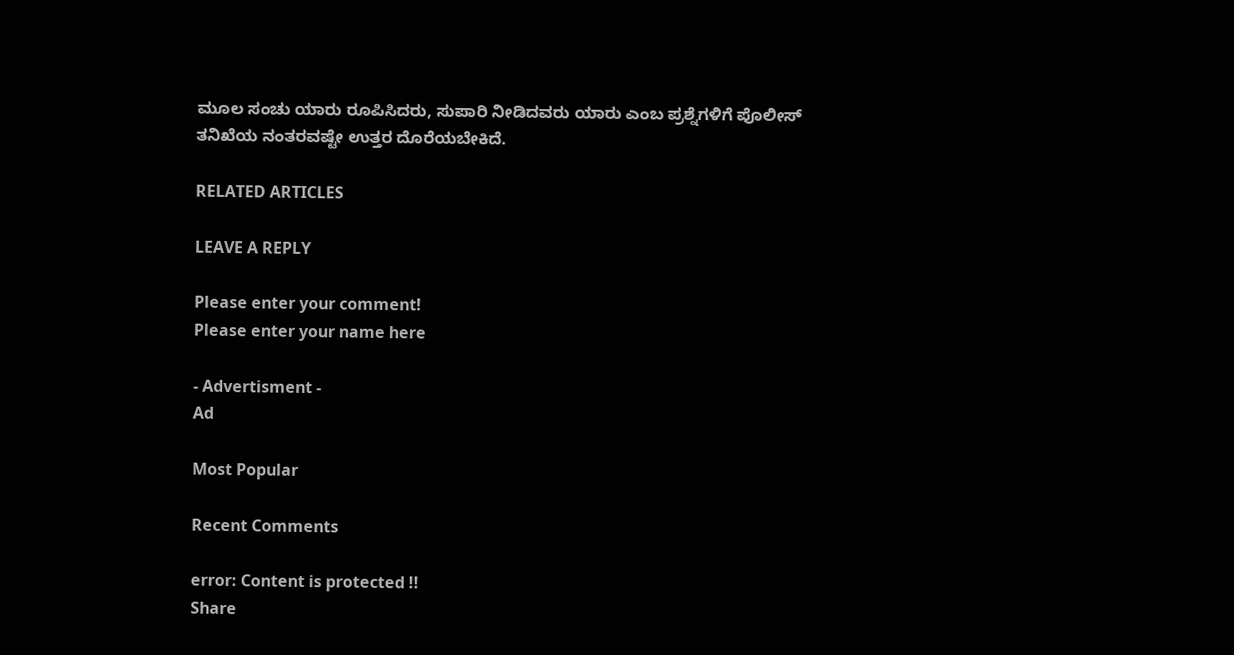ಮೂಲ ಸಂಚು ಯಾರು ರೂಪಿಸಿದರು, ಸುಪಾರಿ ನೀಡಿದವರು ಯಾರು ಎಂಬ ಪ್ರಶ್ನೆಗಳಿಗೆ ಪೊಲೀಸ್‌ ತನಿಖೆಯ ನಂತರವಷ್ಟೇ ಉತ್ತರ ದೊರೆಯಬೇಕಿದೆ.

RELATED ARTICLES

LEAVE A REPLY

Please enter your comment!
Please enter your name here

- Advertisment -
Ad

Most Popular

Recent Comments

error: Content is protected !!
Share